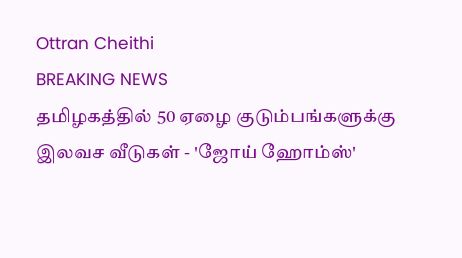Ottran Cheithi
BREAKING NEWS
தமிழகத்தில் 50 ஏழை குடும்பங்களுக்கு இலவச வீடுகள் - 'ஜோய் ஹோம்ஸ்'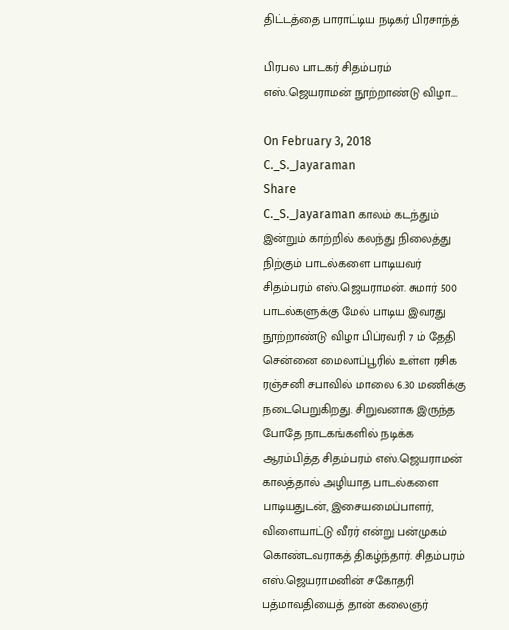திட்டத்தை பாராட்டிய நடிகர் பிரசாந்த்

பிரபல பாடகர் சிதம்பரம் எஸ்.ஜெயராமன் நூற்றாண்டு விழா....

On February 3, 2018
C._S._Jayaraman
Share
C._S._Jayaraman காலம் கடந்தும் இன்றும் காற்றில் கலந்து நிலைத்து நிற்கும் பாடல்களை பாடியவர் சிதம்பரம் எஸ்.ஜெயராமன். சுமார் 500 பாடல்களுக்கு மேல் பாடிய இவரது நூற்றாண்டு விழா பிப்ரவரி 7 ம் தேதி சென்னை மைலாப்பூரில் உள்ள ரசிக ரஞ்சனி சபாவில் மாலை 6.30 மணிக்கு நடைபெறுகிறது. சிறுவனாக இருந்த போதே நாடகங்களில் நடிக்க ஆரம்பித்த சிதம்பரம் எஸ்.ஜெயராமன் காலத்தால் அழியாத பாடல்களை பாடியதுடன், இசையமைப்பாளர், விளையாட்டு வீரர் என்று பன்முகம் கொண்டவராகத் திகழ்ந்தார். சிதம்பரம் எஸ்.ஜெயராமனின் சகோதரி பத்மாவதியைத் தான் கலைஞர்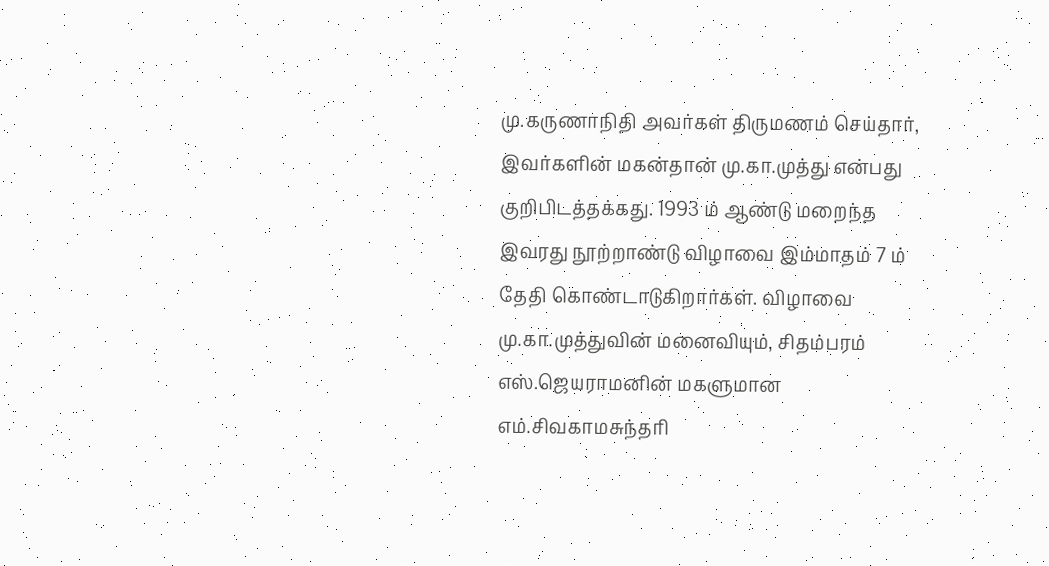மு.கருணாநிதி அவர்கள் திருமணம் செய்தார், இவர்களின் மகன்தான் மு.கா.முத்து என்பது குறிபிடத்தக்கது. 1993 ம் ஆண்டு மறைந்த இவரது நூற்றாண்டு விழாவை இம்மாதம் 7 ம் தேதி கொண்டாடுகிறார்கள். விழாவை மு.கா.முத்துவின் மனைவியும், சிதம்பரம் எஸ்.ஜெயராமனின் மகளுமான எம்.சிவகாமசுந்தரி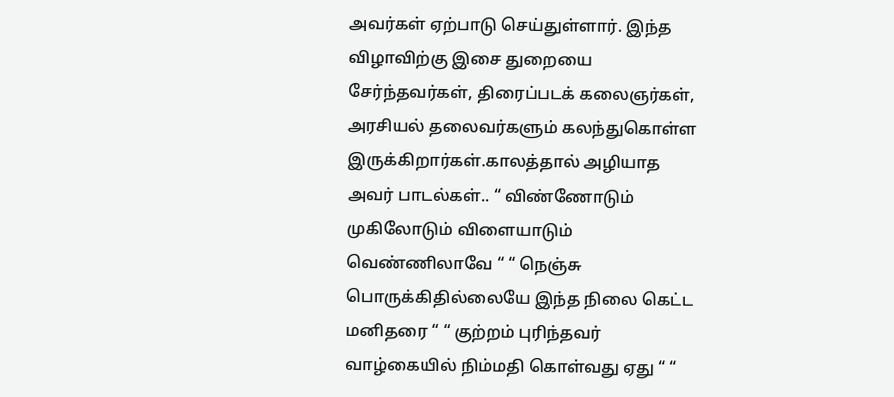அவர்கள் ஏற்பாடு செய்துள்ளார். இந்த விழாவிற்கு இசை துறையை சேர்ந்தவர்கள், திரைப்படக் கலைஞர்கள், அரசியல் தலைவர்களும் கலந்துகொள்ள இருக்கிறார்கள்.காலத்தால் அழியாத அவர் பாடல்கள்.. “ விண்ணோடும் முகிலோடும் விளையாடும் வெண்ணிலாவே “ “ நெஞ்சு பொருக்கிதில்லையே இந்த நிலை கெட்ட மனிதரை “ “ குற்றம் புரிந்தவர் வாழ்கையில் நிம்மதி கொள்வது ஏது “ “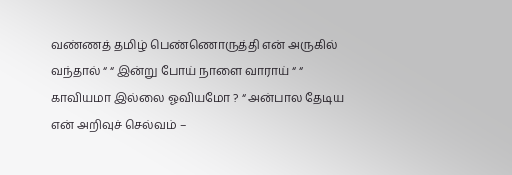வண்ணத் தமிழ் பெண்ணொருத்தி என் அருகில் வந்தால் “ “ இன்று போய் நாளை வாராய் “ “ காவியமா இல்லை ஓவியமோ ? “ அன்பால தேடிய என் அறிவுச் செல்வம் –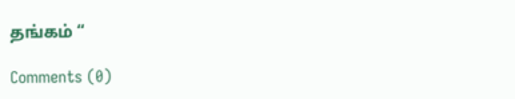தங்கம் “

Comments (0)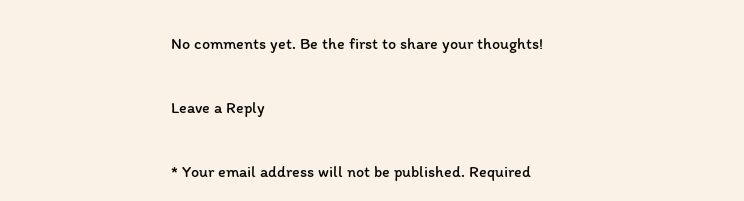No comments yet. Be the first to share your thoughts!

Leave a Reply

* Your email address will not be published. Required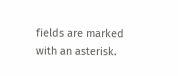fields are marked with an asterisk.